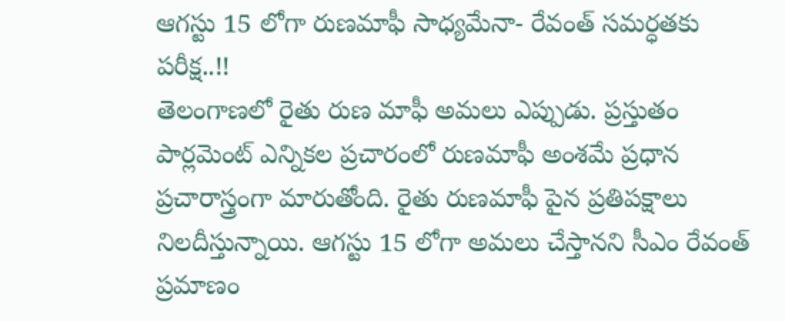ఆగస్టు 15 లోగా రుణమాఫీ సాధ్యమేనా- రేవంత్ సమర్ధతకు పరీక్ష..!!
తెలంగాణలో రైతు రుణ మాఫీ అమలు ఎప్పుడు. ప్రస్తుతం పార్లమెంట్ ఎన్నికల ప్రచారంలో రుణమాఫీ అంశమే ప్రధాన ప్రచారాస్త్రంగా మారుతోంది. రైతు రుణమాఫీ పైన ప్రతిపక్షాలు నిలదీస్తున్నాయి. ఆగస్టు 15 లోగా అమలు చేస్తానని సీఎం రేవంత్ ప్రమాణం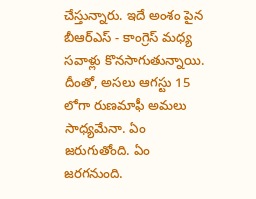చేస్తున్నారు. ఇదే అంశం పైన బీఆర్ఎస్ - కాంగ్రెస్ మధ్య సవాళ్లు కొనసాగుతున్నాయి. దీంతో, అసలు ఆగస్టు 15 లోగా రుణమాఫీ అమలు సాధ్యమేనా. ఏం జరుగుతోంది. ఏం జరగనుంది.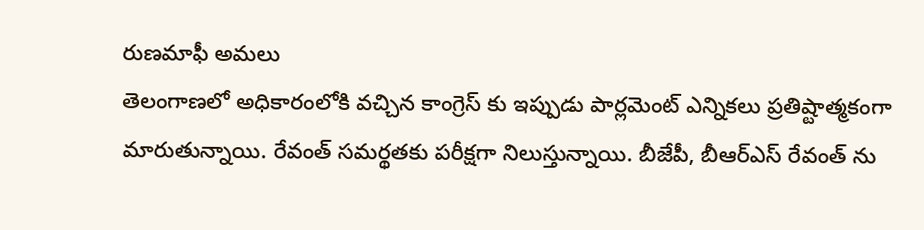రుణమాఫీ అమలు
తెలంగాణలో అధికారంలోకి వచ్చిన కాంగ్రెస్ కు ఇప్పుడు పార్లమెంట్ ఎన్నికలు ప్రతిష్టాత్మకంగా మారుతున్నాయి. రేవంత్ సమర్థతకు పరీక్షగా నిలుస్తున్నాయి. బీజేపీ, బీఆర్ఎస్ రేవంత్ ను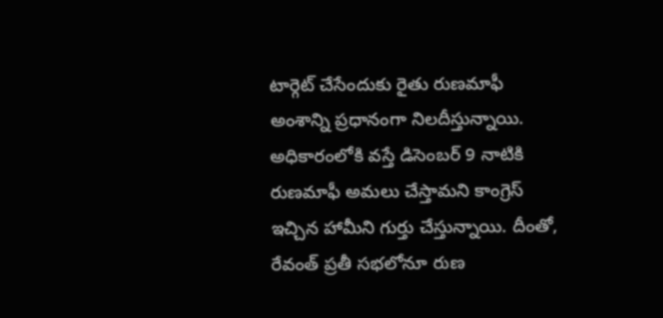టార్గెట్ చేసేందుకు రైతు రుణమాఫీ అంశాన్ని ప్రధానంగా నిలదీస్తున్నాయి. అధికారంలోకి వస్తే డిసెంబర్ 9 నాటికి రుణమాఫీ అమలు చేస్తామని కాంగ్రెస్ ఇచ్చిన హామీని గుర్తు చేస్తున్నాయి. దీంతో, రేవంత్ ప్రతీ సభలోనూ రుణ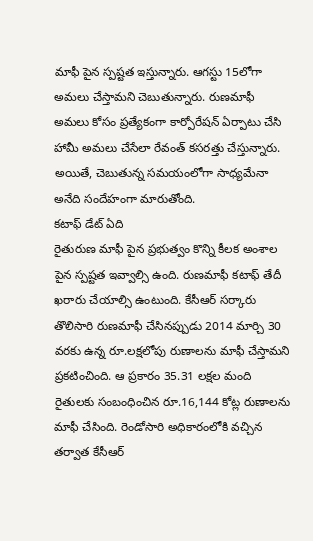మాఫీ పైన స్పష్టత ఇస్తున్నారు. ఆగస్టు 15లోగా అమలు చేస్తామని చెబుతున్నారు. రుణమాఫీ అమలు కోసం ప్రత్యేకంగా కార్పోరేషన్ ఏర్పాటు చేసి హామీ అమలు చేసేలా రేవంత్ కసరత్తు చేస్తున్నారు. అయితే, చెబుతున్న సమయంలోగా సాధ్యమేనా అనేది సందేహంగా మారుతోంది.
కటాఫ్ డేట్ ఏది
రైతురుణ మాఫీ పైన ప్రభుత్వం కొన్ని కీలక అంశాల పైన స్పష్టత ఇవ్వాల్సి ఉంది. రుణమాఫీ కటాఫ్ తేదీ ఖరారు చేయాల్సి ఉంటుంది. కేసీఆర్ సర్కారు తొలిసారి రుణమాఫీ చేసినప్పుడు 2014 మార్చి 30 వరకు ఉన్న రూ.లక్షలోపు రుణాలను మాఫీ చేస్తామని ప్రకటించింది. ఆ ప్రకారం 35.31 లక్షల మంది రైతులకు సంబంధించిన రూ.16,144 కోట్ల రుణాలను మాఫీ చేసింది. రెండోసారి అధికారంలోకి వచ్చిన తర్వాత కేసీఆర్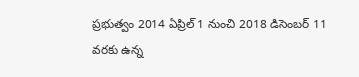ప్రభుత్వం 2014 ఏప్రిల్ 1 నుంచి 2018 డిసెంబర్ 11 వరకు ఉన్న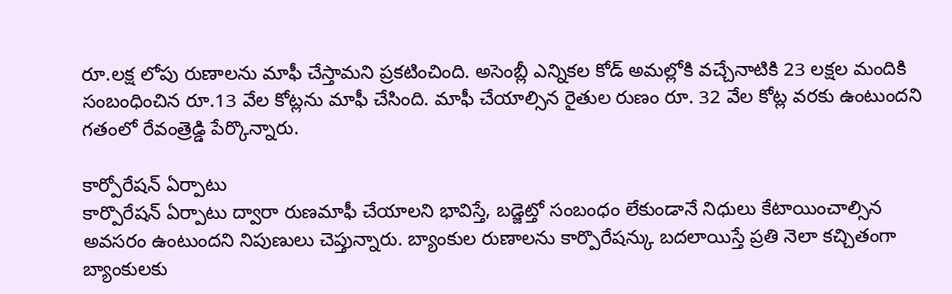రూ.లక్ష లోపు రుణాలను మాఫీ చేస్తామని ప్రకటించింది. అసెంబ్లీ ఎన్నికల కోడ్ అమల్లోకి వచ్చేనాటికి 23 లక్షల మందికి సంబంధించిన రూ.13 వేల కోట్లను మాఫీ చేసింది. మాఫీ చేయాల్సిన రైతుల రుణం రూ. 32 వేల కోట్ల వరకు ఉంటుందని గతంలో రేవంత్రెడ్డి పేర్కొన్నారు.

కార్పోరేషన్ ఏర్పాటు
కార్పొరేషన్ ఏర్పాటు ద్వారా రుణమాఫీ చేయాలని భావిస్తే, బడ్జెట్తో సంబంధం లేకుండానే నిధులు కేటాయించాల్సిన అవసరం ఉంటుందని నిపుణులు చెప్తున్నారు. బ్యాంకుల రుణాలను కార్పొరేషన్కు బదలాయిస్తే ప్రతి నెలా కచ్చితంగా బ్యాంకులకు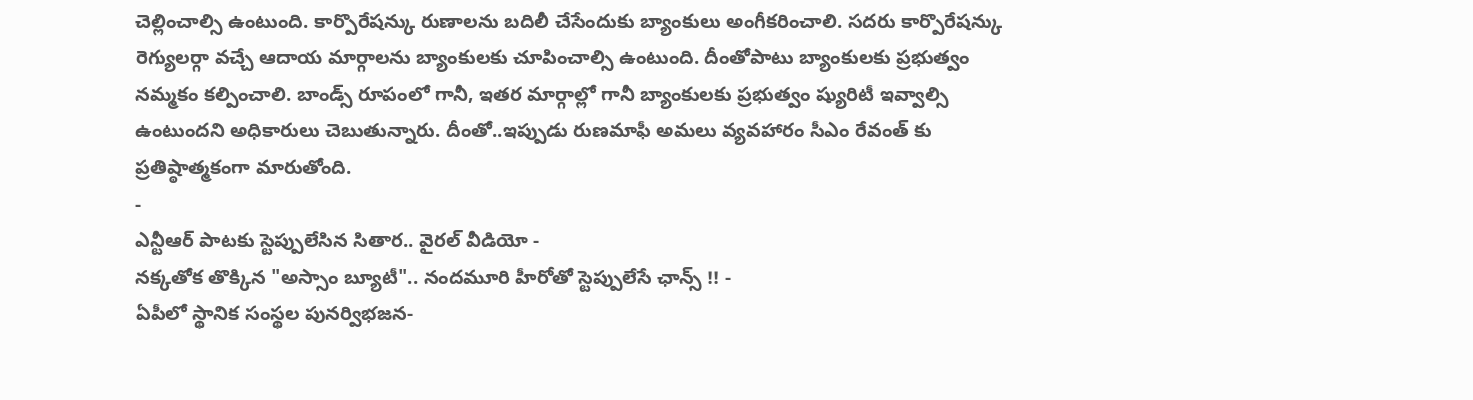చెల్లించాల్సి ఉంటుంది. కార్పొరేషన్కు రుణాలను బదిలీ చేసేందుకు బ్యాంకులు అంగీకరించాలి. సదరు కార్పొరేషన్కు రెగ్యులర్గా వచ్చే ఆదాయ మార్గాలను బ్యాంకులకు చూపించాల్సి ఉంటుంది. దీంతోపాటు బ్యాంకులకు ప్రభుత్వం నమ్మకం కల్పించాలి. బాండ్స్ రూపంలో గానీ, ఇతర మార్గాల్లో గానీ బ్యాంకులకు ప్రభుత్వం ష్యురిటీ ఇవ్వాల్సి ఉంటుందని అధికారులు చెబుతున్నారు. దీంతో..ఇప్పుడు రుణమాఫీ అమలు వ్యవహారం సీఎం రేవంత్ కు ప్రతిష్ఠాత్మకంగా మారుతోంది.
-
ఎన్టీఆర్ పాటకు స్టెప్పులేసిన సితార.. వైరల్ వీడియో -
నక్కతోక తొక్కిన "అస్సాం బ్యూటీ".. నందమూరి హీరోతో స్టెప్పులేసే ఛాన్స్ !! -
ఏపీలో స్థానిక సంస్థల పునర్విభజన-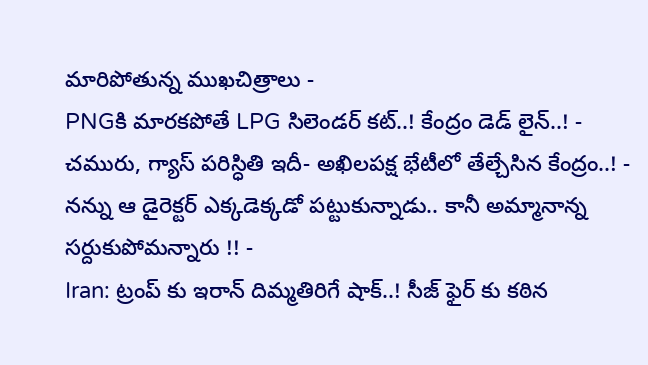మారిపోతున్న ముఖచిత్రాలు -
PNGకి మారకపోతే LPG సిలెండర్ కట్..! కేంద్రం డెడ్ లైన్..! -
చమురు, గ్యాస్ పరిస్ధితి ఇదీ- అఖిలపక్ష భేటీలో తేల్చేసిన కేంద్రం..! -
నన్ను ఆ డైరెక్టర్ ఎక్కడెక్కడో పట్టుకున్నాడు.. కానీ అమ్మానాన్న సర్దుకుపోమన్నారు !! -
Iran: ట్రంప్ కు ఇరాన్ దిమ్మతిరిగే షాక్..! సీజ్ ఫైర్ కు కఠిన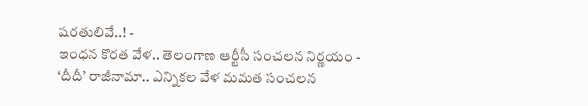షరతులివే..! -
ఇంధన కొరత వేళ.. తెలంగాణ ఆర్టీసీ సంచలన నిర్ణయం -
‘దీదీ’ రాజీనామా.. ఎన్నికల వేళ మమత సంచలన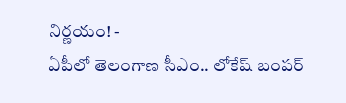నిర్ణయం! -
ఏపీలో తెలంగాణ సీఎం.. లోకేష్ బంపర్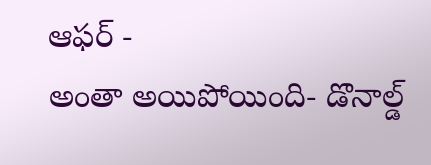ఆఫర్ -
అంతా అయిపోయింది- డొనాల్డ్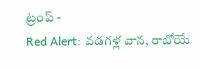ట్రంప్ -
Red Alert: వడగళ్ల వాన, రాబోయే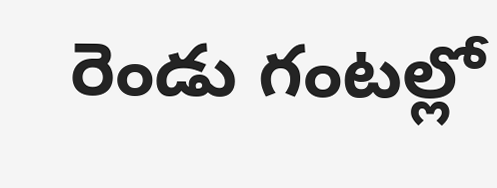రెండు గంటల్లో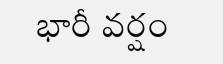భారీ వర్షం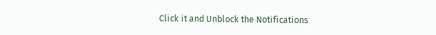Click it and Unblock the Notifications